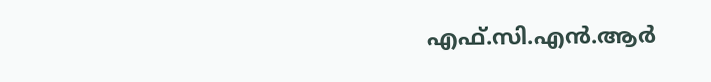എഫ്.സി.എൻ.ആർ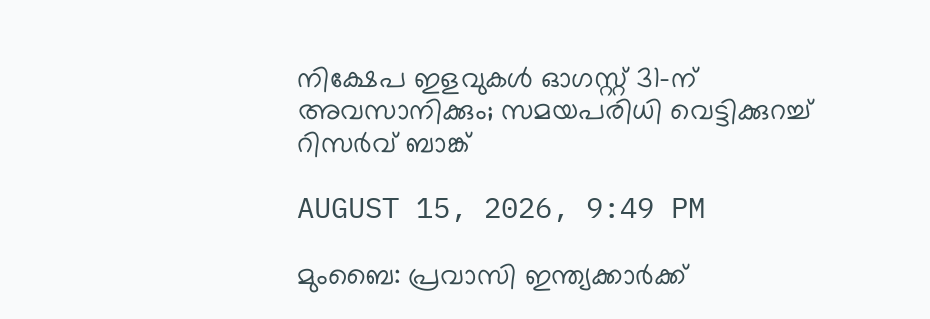നിക്ഷേപ ഇളവുകൾ ഓഗസ്റ്റ് 31-ന് അവസാനിക്കും; സമയപരിധി വെട്ടിക്കുറച്ച് റിസർവ് ബാങ്ക്

AUGUST 15, 2026, 9:49 PM

മുംബൈ: പ്രവാസി ഇന്ത്യക്കാർക്ക്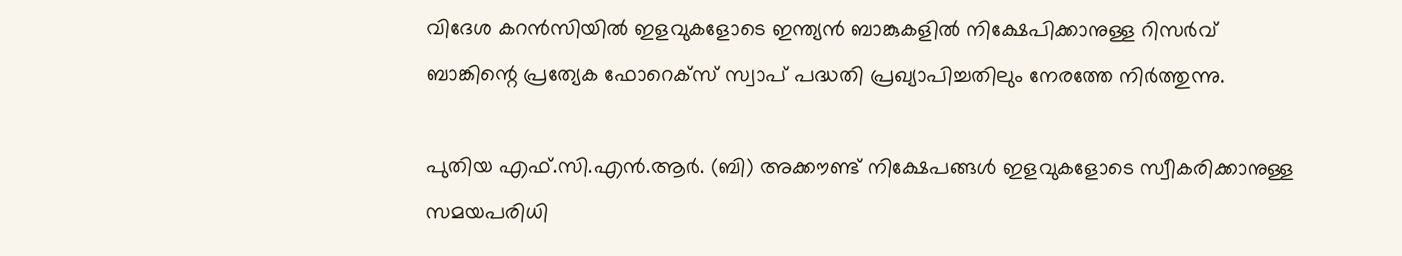വിദേശ കറൻസിയിൽ ഇളവുകളോടെ ഇന്ത്യൻ ബാങ്കുകളിൽ നിക്ഷേപിക്കാനുള്ള റിസർവ് ബാങ്കിന്റെ പ്രത്യേക ഫോറെക്‌സ് സ്വാപ് പദ്ധതി പ്രഖ്യാപിച്ചതിലും നേരത്തേ നിർത്തുന്നു.

പുതിയ എഫ്.സി.എൻ.ആർ. (ബി) അക്കൗണ്ട് നിക്ഷേപങ്ങൾ ഇളവുകളോടെ സ്വീകരിക്കാനുള്ള സമയപരിധി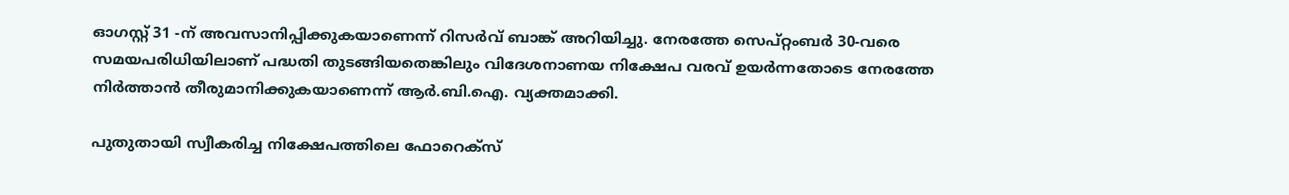ഓഗസ്റ്റ് 31 -ന് അവസാനിപ്പിക്കുകയാണെന്ന് റിസർവ് ബാങ്ക് അറിയിച്ചു. നേരത്തേ സെപ്റ്റംബർ 30-വരെ സമയപരിധിയിലാണ് പദ്ധതി തുടങ്ങിയതെങ്കിലും വിദേശനാണയ നിക്ഷേപ വരവ് ഉയർന്നതോടെ നേരത്തേ നിർത്താൻ തീരുമാനിക്കുകയാണെന്ന് ആർ.ബി.ഐ. വ്യക്തമാക്കി.

പുതുതായി സ്വീകരിച്ച നിക്ഷേപത്തിലെ ഫോറെക്‌സ്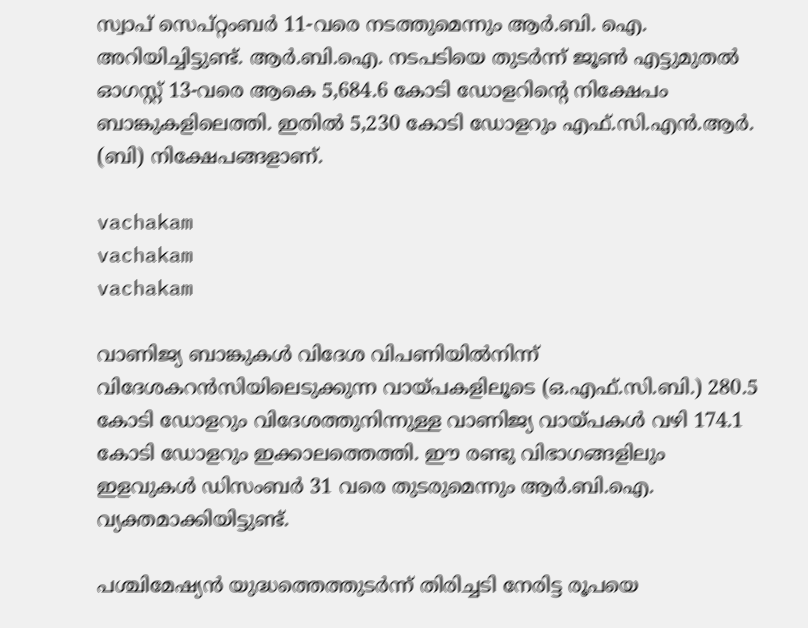സ്വാപ് സെപ്റ്റംബർ 11-വരെ നടത്തുമെന്നും ആർ.ബി. ഐ. അറിയിച്ചിട്ടുണ്ട്. ആർ.ബി.ഐ. നടപടിയെ തുടർന്ന് ജൂൺ എട്ടുമുതൽ ഓഗസ്റ്റ് 13-വരെ ആകെ 5,684.6 കോടി ഡോളറിന്റെ നിക്ഷേപം ബാങ്കുകളിലെത്തി. ഇതിൽ 5,230 കോടി ഡോളറും എഫ്.സി.എൻ.ആർ. (ബി) നിക്ഷേപങ്ങളാണ്.

vachakam
vachakam
vachakam

വാണിജ്യ ബാങ്കുകൾ വിദേശ വിപണിയിൽനിന്ന് വിദേശകറൻസിയിലെടുക്കുന്ന വായ്പകളിലൂടെ (ഒ.എഫ്.സി.ബി.) 280.5 കോടി ഡോളറും വിദേശത്തുനിന്നുള്ള വാണിജ്യ വായ്പകൾ വഴി 174.1 കോടി ഡോളറും ഇക്കാലത്തെത്തി. ഈ രണ്ടു വിഭാഗങ്ങളിലും ഇളവുകൾ ഡിസംബർ 31 വരെ തുടരുമെന്നും ആർ.ബി.ഐ. വ്യക്തമാക്കിയിട്ടുണ്ട്.

പശ്ചിമേഷ്യൻ യുദ്ധത്തെത്തുടർന്ന് തിരിച്ചടി നേരിട്ട രൂപയെ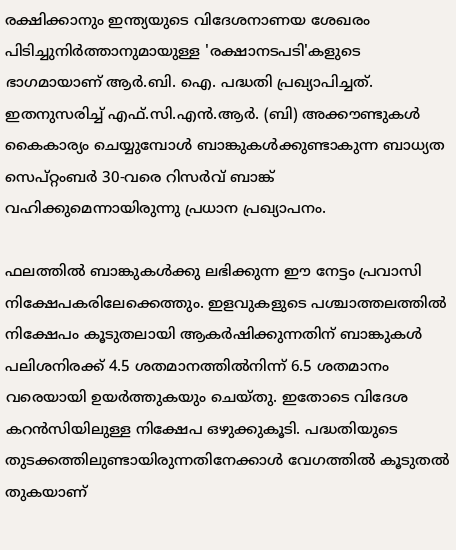രക്ഷിക്കാനും ഇന്ത്യയുടെ വിദേശനാണയ ശേഖരം പിടിച്ചുനിർത്താനുമായുള്ള 'രക്ഷാനടപടി'കളുടെ ഭാഗമായാണ് ആർ.ബി. ഐ. പദ്ധതി പ്രഖ്യാപിച്ചത്. ഇതനുസരിച്ച് എഫ്.സി.എൻ.ആർ. (ബി) അക്കൗണ്ടുകൾ കൈകാര്യം ചെയ്യുമ്പോൾ ബാങ്കുകൾക്കുണ്ടാകുന്ന ബാധ്യത സെപ്റ്റംബർ 30-വരെ റിസർവ് ബാങ്ക് വഹിക്കുമെന്നായിരുന്നു പ്രധാന പ്രഖ്യാപനം.

ഫലത്തിൽ ബാങ്കുകൾക്കു ലഭിക്കുന്ന ഈ നേട്ടം പ്രവാസി നിക്ഷേപകരിലേക്കെത്തും. ഇളവുകളുടെ പശ്ചാത്തലത്തിൽ നിക്ഷേപം കൂടുതലായി ആകർഷിക്കുന്നതിന് ബാങ്കുകൾ പലിശനിരക്ക് 4.5 ശതമാനത്തിൽനിന്ന് 6.5 ശതമാനം വരെയായി ഉയർത്തുകയും ചെയ്തു. ഇതോടെ വിദേശ കറൻസിയിലുള്ള നിക്ഷേപ ഒഴുക്കുകൂടി. പദ്ധതിയുടെ തുടക്കത്തിലുണ്ടായിരുന്നതിനേക്കാൾ വേഗത്തിൽ കൂടുതൽ തുകയാണ്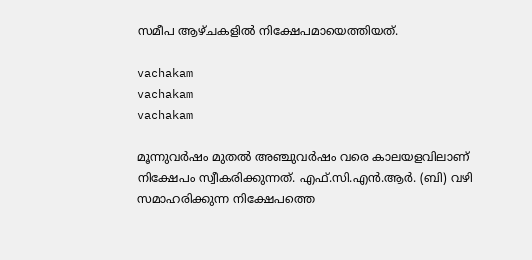സമീപ ആഴ്ചകളിൽ നിക്ഷേപമായെത്തിയത്.

vachakam
vachakam
vachakam

മൂന്നുവർഷം മുതൽ അഞ്ചുവർഷം വരെ കാലയളവിലാണ് നിക്ഷേപം സ്വീകരിക്കുന്നത്. എഫ്.സി.എൻ.ആർ. (ബി) വഴി സമാഹരിക്കുന്ന നിക്ഷേപത്തെ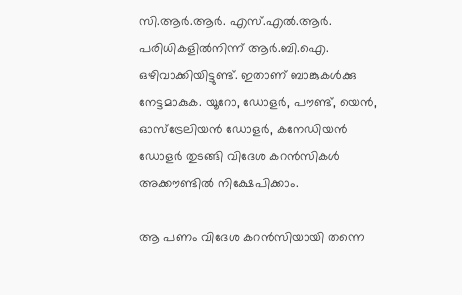സി.ആർ.ആർ. എസ്.എൽ.ആർ. പരിധികളിൽനിന്ന് ആർ.ബി.ഐ. ഒഴിവാക്കിയിട്ടുണ്ട്. ഇതാണ് ബാങ്കുകൾക്കു നേട്ടമാകുക. യൂറോ, ഡോളർ, പൗണ്ട്, യെൻ, ഓസ്‌ട്രേലിയൻ ഡോളർ, കനേഡിയൻ ഡോളർ തുടങ്ങി വിദേശ കറൻസികൾ അക്കൗണ്ടിൽ നിക്ഷേപിക്കാം.

ആ പണം വിദേശ കറൻസിയായി തന്നെ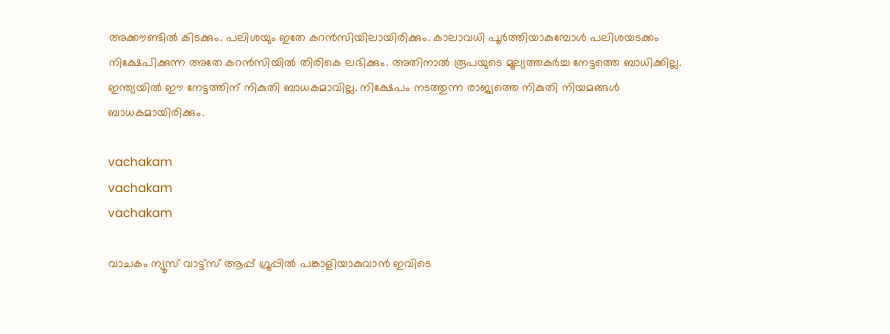അക്കൗണ്ടിൽ കിടക്കും. പലിശയും ഇതേ കറൻസിയിലായിരിക്കും. കാലാവധി പൂർത്തിയാകുമ്പോൾ പലിശയടക്കം നിക്ഷേപിക്കുന്ന അതേ കറൻസിയിൽ തിരികെ ലഭിക്കും. അതിനാൽ രൂപയുടെ മൂല്യത്തകർച്ച നേട്ടത്തെ ബാധിക്കില്ല. ഇന്ത്യയിൽ ഈ നേട്ടത്തിന് നികുതി ബാധകമാവില്ല. നിക്ഷേപം നടത്തുന്ന രാജ്യത്തെ നികുതി നിയമങ്ങൾ ബാധകമായിരിക്കും.

vachakam
vachakam
vachakam

വാചകം ന്യൂസ് വാട്ട്സ് ആപ്പ് ഗ്രൂപ്പിൽ പങ്കാളിയാകുവാൻ ഇവിടെ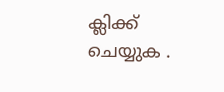ക്ലിക്ക് ചെയ്യുക .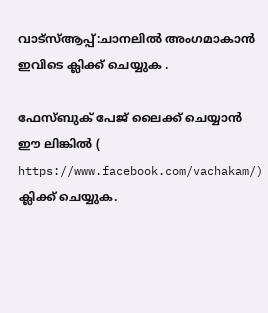വാട്സ്ആപ്പ്:ചാനലിൽ അംഗമാകാൻ ഇവിടെ ക്ലിക്ക് ചെയ്യുക .

ഫേസ്ബുക് പേജ് ലൈക്ക് ചെയ്യാൻ ഈ ലിങ്കിൽ (
https://www.facebook.com/vachakam/) ക്ലിക്ക് ചെയ്യുക.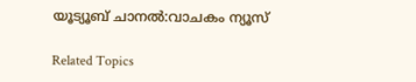യൂട്യൂബ് ചാനൽ:വാചകം ന്യൂസ്

Related Topics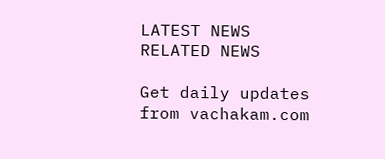LATEST NEWS
RELATED NEWS

Get daily updates from vachakam.com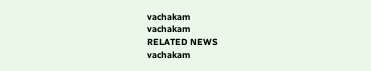vachakam
vachakam
RELATED NEWS
vachakam